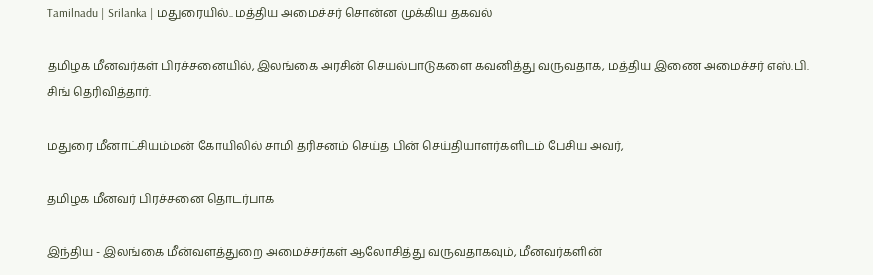Tamilnadu | Srilanka | மதுரையில்.. மத்திய அமைச்சர் சொன்ன முக்கிய தகவல்

தமிழக மீனவர்கள் பிரச்சனையில், இலங்கை அரசின் செயல்பாடுகளை கவனித்து வருவதாக, மத்திய இணை அமைச்சர் எஸ்.பி. சிங் தெரிவித்தார்.

மதுரை மீனாட்சியம்மன் கோயிலில் சாமி தரிசனம் செய்த பின் செய்தியாளர்களிடம் பேசிய அவர்,

தமிழக மீனவர் பிரச்சனை தொடர்பாக

இந்திய - இலங்கை மீன்வளத்துறை அமைச்சர்கள் ஆலோசித்து வருவதாகவும், மீனவர்களின்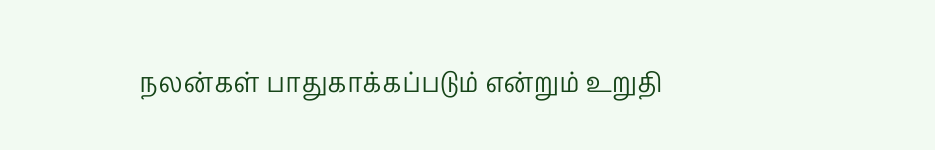நலன்கள் பாதுகாக்கப்படும் என்றும் உறுதி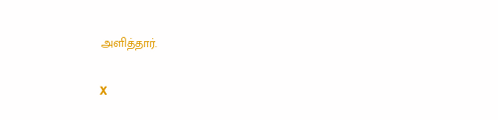அளித்தார்.

X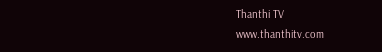Thanthi TV
www.thanthitv.com